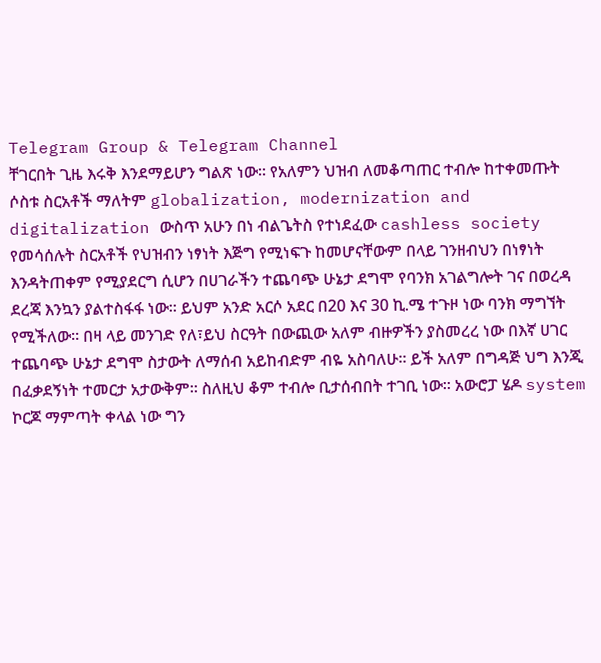Telegram Group & Telegram Channel
ቸገርበት ጊዜ እሩቅ እንደማይሆን ግልጽ ነው። የአለምን ህዝብ ለመቆጣጠር ተብሎ ከተቀመጡት ሶስቱ ስርአቶች ማለትም globalization, modernization and digitalization ውስጥ አሁን በነ ብልጌትስ የተነደፈው cashless society የመሳሰሉት ስርአቶች የህዝብን ነፃነት እጅግ የሚነፍጉ ከመሆናቸውም በላይ ገንዘብህን በነፃነት እንዳትጠቀም የሚያደርግ ሲሆን በሀገራችን ተጨባጭ ሁኔታ ደግሞ የባንክ አገልግሎት ገና በወረዳ ደረጃ እንኳን ያልተስፋፋ ነው። ይህም አንድ አርሶ አደር በ20 እና 30 ኪ.ሜ ተጉዞ ነው ባንክ ማግኘት የሚችለው። በዛ ላይ መንገድ የለ፣ይህ ስርዓት በውጪው አለም ብዙዎችን ያስመረረ ነው በእኛ ሀገር ተጨባጭ ሁኔታ ደግሞ ስታውት ለማሰብ አይከብድም ብዬ አስባለሁ። ይች አለም በግዳጅ ህግ እንጂ በፈቃደኝነት ተመርታ አታውቅም። ስለዚህ ቆም ተብሎ ቢታሰብበት ተገቢ ነው። አውሮፓ ሄዶ system ኮርጆ ማምጣት ቀላል ነው ግን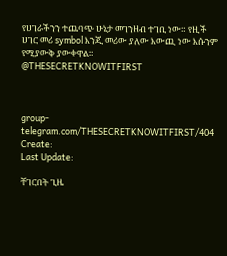የሀገራችንን ተጨባጭ ሁኔታ መገንዘብ ተገቢ ነው። የዚች ሀገር መሪ symbol እንጂ መሪው ያለው እውጪ ነው እሱንም የሚያውቅ ያውቀዋል።
@THESECRETKNOWITFIRST



group-telegram.com/THESECRETKNOWITFIRST/404
Create:
Last Update:

ቸገርበት ጊዜ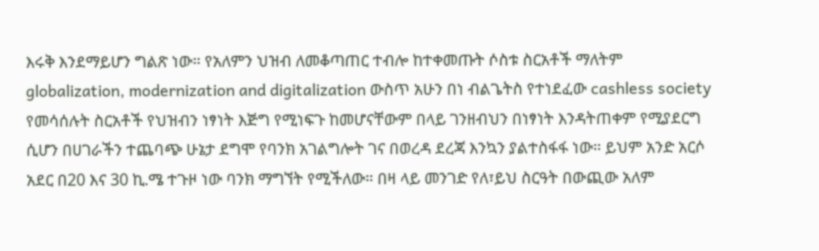እሩቅ እንደማይሆን ግልጽ ነው። የአለምን ህዝብ ለመቆጣጠር ተብሎ ከተቀመጡት ሶስቱ ስርአቶች ማለትም globalization, modernization and digitalization ውስጥ አሁን በነ ብልጌትስ የተነደፈው cashless society የመሳሰሉት ስርአቶች የህዝብን ነፃነት እጅግ የሚነፍጉ ከመሆናቸውም በላይ ገንዘብህን በነፃነት እንዳትጠቀም የሚያደርግ ሲሆን በሀገራችን ተጨባጭ ሁኔታ ደግሞ የባንክ አገልግሎት ገና በወረዳ ደረጃ እንኳን ያልተስፋፋ ነው። ይህም አንድ አርሶ አደር በ20 እና 30 ኪ.ሜ ተጉዞ ነው ባንክ ማግኘት የሚችለው። በዛ ላይ መንገድ የለ፣ይህ ስርዓት በውጪው አለም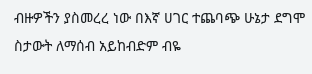ብዙዎችን ያስመረረ ነው በእኛ ሀገር ተጨባጭ ሁኔታ ደግሞ ስታውት ለማሰብ አይከብድም ብዬ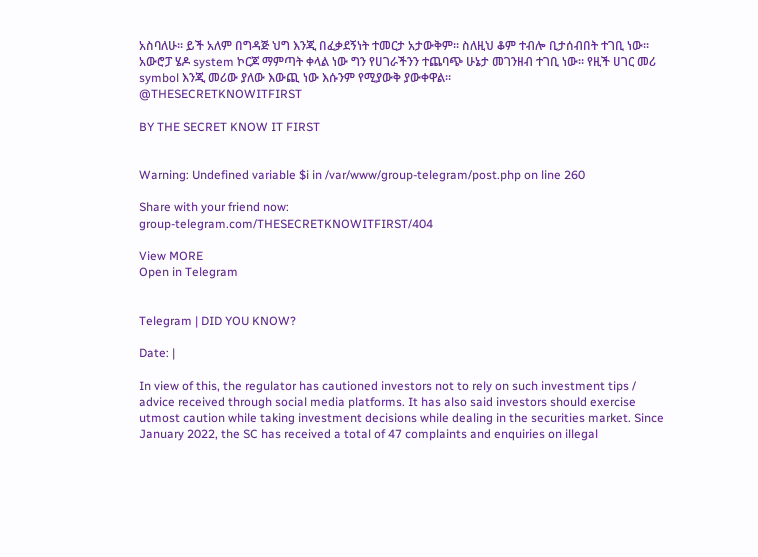አስባለሁ። ይች አለም በግዳጅ ህግ እንጂ በፈቃደኝነት ተመርታ አታውቅም። ስለዚህ ቆም ተብሎ ቢታሰብበት ተገቢ ነው። አውሮፓ ሄዶ system ኮርጆ ማምጣት ቀላል ነው ግን የሀገራችንን ተጨባጭ ሁኔታ መገንዘብ ተገቢ ነው። የዚች ሀገር መሪ symbol እንጂ መሪው ያለው እውጪ ነው እሱንም የሚያውቅ ያውቀዋል።
@THESECRETKNOWITFIRST

BY THE SECRET KNOW IT FIRST


Warning: Undefined variable $i in /var/www/group-telegram/post.php on line 260

Share with your friend now:
group-telegram.com/THESECRETKNOWITFIRST/404

View MORE
Open in Telegram


Telegram | DID YOU KNOW?

Date: |

In view of this, the regulator has cautioned investors not to rely on such investment tips / advice received through social media platforms. It has also said investors should exercise utmost caution while taking investment decisions while dealing in the securities market. Since January 2022, the SC has received a total of 47 complaints and enquiries on illegal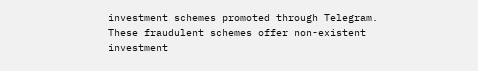investment schemes promoted through Telegram. These fraudulent schemes offer non-existent investment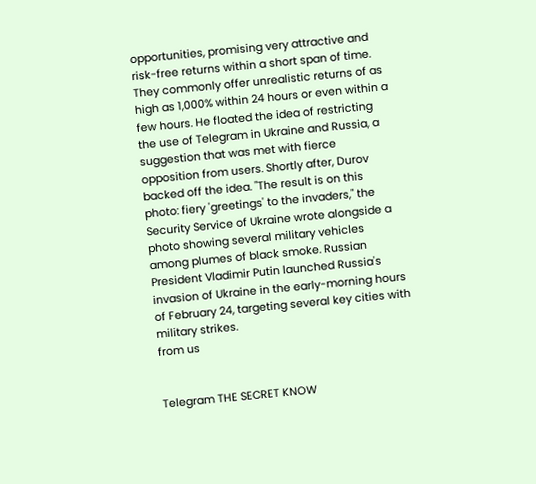opportunities, promising very attractive and risk-free returns within a short span of time. They commonly offer unrealistic returns of as high as 1,000% within 24 hours or even within a few hours. He floated the idea of restricting the use of Telegram in Ukraine and Russia, a suggestion that was met with fierce opposition from users. Shortly after, Durov backed off the idea. "The result is on this photo: fiery 'greetings' to the invaders," the Security Service of Ukraine wrote alongside a photo showing several military vehicles among plumes of black smoke. Russian President Vladimir Putin launched Russia's invasion of Ukraine in the early-morning hours of February 24, targeting several key cities with military strikes.
from us


Telegram THE SECRET KNOW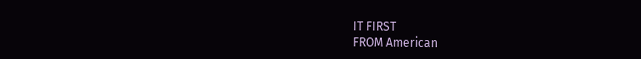IT FIRST
FROM American